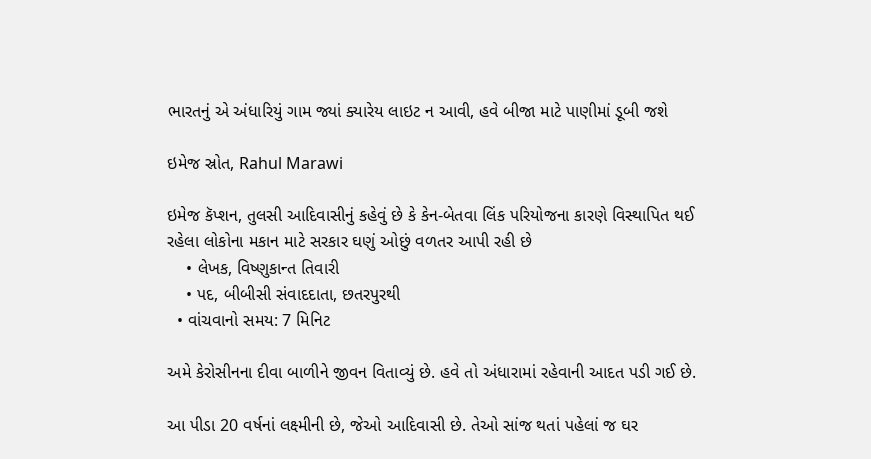ભારતનું એ અંધારિયું ગામ જ્યાં ક્યારેય લાઇટ ન આવી, હવે બીજા માટે પાણીમાં ડૂબી જશે

ઇમેજ સ્રોત, Rahul Marawi

ઇમેજ કૅપ્શન, તુલસી આદિવાસીનું કહેવું છે કે કેન-બેતવા લિંક પરિયોજના કારણે વિસ્થાપિત થઈ રહેલા લોકોના મકાન માટે સરકાર ઘણું ઓછું વળતર આપી રહી છે
    • લેખક, વિષ્ણુકાન્ત તિવારી
    • પદ, બીબીસી સંવાદદાતા, છતરપુરથી
  • વાંચવાનો સમય: 7 મિનિટ

અમે કેરોસીનના દીવા બાળીને જીવન વિતાવ્યું છે. હવે તો અંધારામાં રહેવાની આદત પડી ગઈ છે.

આ પીડા 20 વર્ષનાં લક્ષ્મીની છે, જેઓ આદિવાસી છે. તેઓ સાંજ થતાં પહેલાં જ ઘર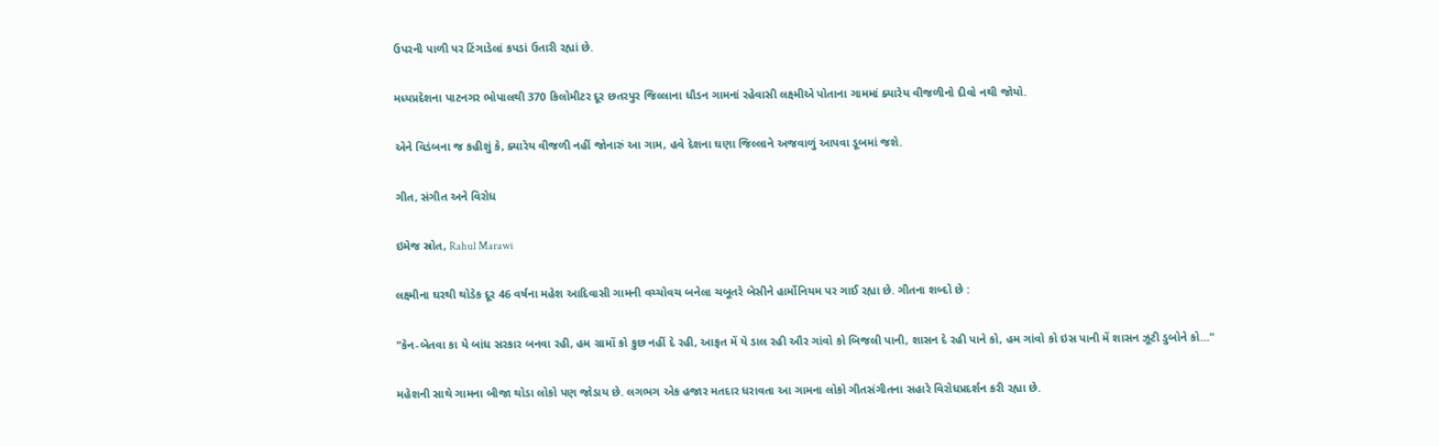ઉપરની પાળી પર ટિંગાડેલાં કપડાં ઉતારી રહ્યાં છે.

મધ્યપ્રદેશના પાટનગર ભોપાલથી 370 કિલોમીટર દૂર છતરપુર જિલ્લાના ધૌડન ગામનાં રહેવાસી લક્ષ્મીએ પોતાના ગામમાં ક્યારેય વીજળીનો દીવો નથી જોયો.

એને વિડંબના જ કહીશું કે, ક્યારેય વીજળી નહીં જોનારું આ ગામ, હવે દેશના ઘણા જિલ્લાને અજવાળું આપવા ડૂબમાં જશે.

ગીત, સંગીત અને વિરોધ

ઇમેજ સ્રોત, Rahul Marawi

લક્ષ્મીના ઘરથી થોડેક દૂર 46 વર્ષના મહેશ આદિવાસી ગામની વચ્ચોવચ બનેલા ચબૂતરે બેસીને હાર્મોનિયમ પર ગાઈ રહ્યા છે. ગીતના શબ્દો છે :

"કેન-બેતવા કા યે બાંધ સરકાર બનવા રહી, હમ ગ્રામોં કો કુછ નહીં દે રહી, આફત મેં યે ડાલ રહી ઔર ગાંવો કો બિજલી પાની, શાસન દે રહી પાને કો, હમ ગાંવો કો ઇસ પાની મેં શાસન ઝૂટી ડુબોને કો…"

મહેશની સાથે ગામના બીજા થોડા લોકો પણ જોડાય છે. લગભગ એક હજાર મતદાર ધરાવતા આ ગામના લોકો ગીતસંગીતના સહારે વિરોધપ્રદર્શન કરી રહ્યા છે.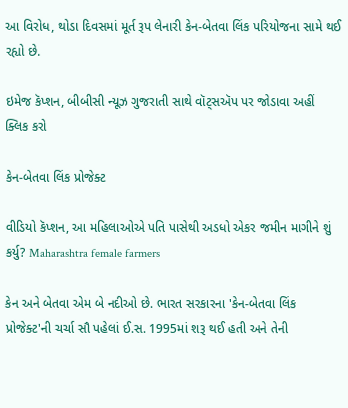આ વિરોધ, થોડા દિવસમાં મૂર્ત રૂપ લેનારી કેન-બેતવા લિંક પરિયોજના સામે થઈ રહ્યો છે.

ઇમેજ કૅપ્શન, બીબીસી ન્યૂઝ ગુજરાતી સાથે વૉટ્સઍપ પર જોડાવા અહીં ક્લિક કરો

કેન-બેતવા લિંક પ્રોજેક્ટ

વીડિયો કૅપ્શન, આ મહિલાઓએ પતિ પાસેથી અડધો એકર જમીન માગીને શું કર્યુ? Maharashtra female farmers

કેન અને બેતવા એમ બે નદીઓ છે. ભારત સરકારના 'કેન-બેતવા લિંક પ્રોજેક્ટ'ની ચર્ચા સૌ પહેલાં ઈ.સ. 1995માં શરૂ થઈ હતી અને તેની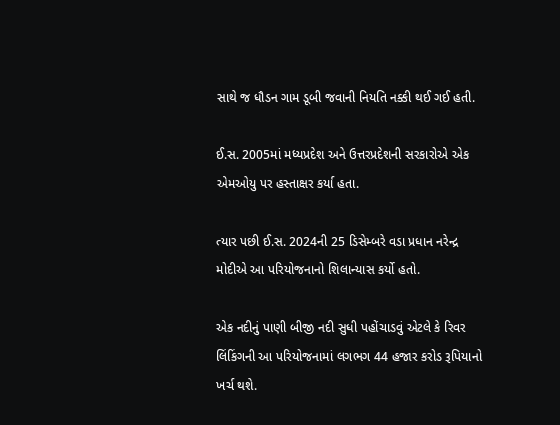સાથે જ ધૌડન ગામ ડૂબી જવાની નિયતિ નક્કી થઈ ગઈ હતી.

ઈ.સ. 2005માં મધ્યપ્રદેશ અને ઉત્તરપ્રદેશની સરકારોએ એક એમઓયુ પર હસ્તાક્ષર કર્યા હતા.

ત્યાર પછી ઈ.સ. 2024ની 25 ડિસેમ્બરે વડા પ્રધાન નરેન્દ્ર મોદીએ આ પરિયોજનાનો શિલાન્યાસ કર્યો હતો.

એક નદીનું પાણી બીજી નદી સુધી પહોંચાડવું એટલે કે રિવર લિંકિંગની આ પરિયોજનામાં લગભગ 44 હજાર કરોડ રૂપિયાનો ખર્ચ થશે.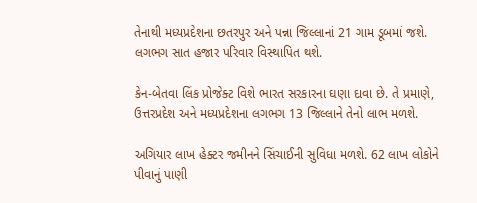તેનાથી મધ્યપ્રદેશના છતરપુર અને પન્ના જિલ્લાનાં 21 ગામ ડૂબમાં જશે. લગભગ સાત હજાર પરિવાર વિસ્થાપિત થશે.

કેન-બેતવા લિંક પ્રોજેક્ટ વિશે ભારત સરકારના ઘણા દાવા છે. તે પ્રમાણે, ઉત્તરપ્રદેશ અને મધ્યપ્રદેશના લગભગ 13 જિલ્લાને તેનો લાભ મળશે.

અગિયાર લાખ હેક્ટર જમીનને સિંચાઈની સુવિધા મળશે. 62 લાખ લોકોને પીવાનું પાણી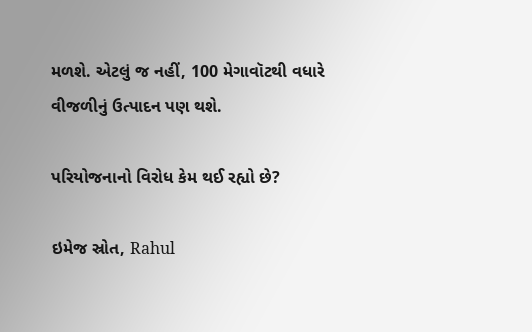મળશે. એટલું જ નહીં, 100 મેગાવૉટથી વધારે વીજળીનું ઉત્પાદન પણ થશે.

પરિયોજનાનો વિરોધ કેમ થઈ રહ્યો છે?

ઇમેજ સ્રોત, Rahul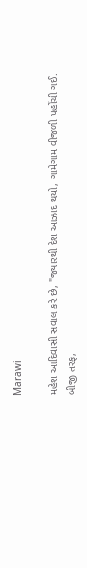Marawi

મહેશ આદિવાસી સવાલ કરે છે, "જ્યારથી દેશ આઝાદ થયો, ગામેગામ વીજળી પહોંચી ગઈ. બીજી તરફ,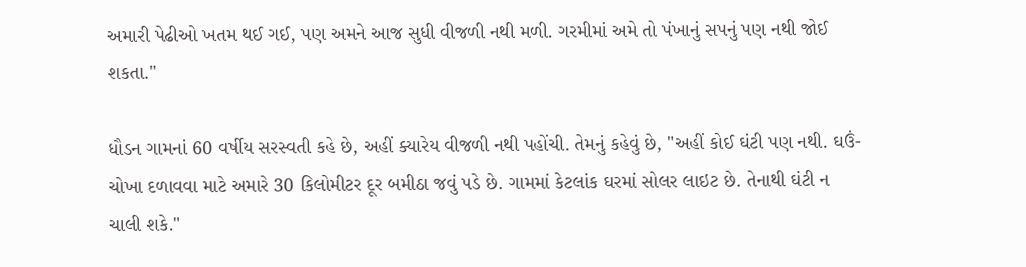અમારી પેઢીઓ ખતમ થઈ ગઈ, પણ અમને આજ સુધી વીજળી નથી મળી. ગરમીમાં અમે તો પંખાનું સપનું પણ નથી જોઈ શકતા."

ધૌડન ગામનાં 60 વર્ષીય સરસ્વતી કહે છે, અહીં ક્યારેય વીજળી નથી પહોંચી. તેમનું કહેવું છે, "અહીં કોઈ ઘંટી પણ નથી. ઘઉં-ચોખા દળાવવા માટે અમારે 30 કિલોમીટર દૂર બમીઠા જવું પડે છે. ગામમાં કેટલાંક ઘરમાં સોલર લાઇટ છે. તેનાથી ઘંટી ન ચાલી શકે."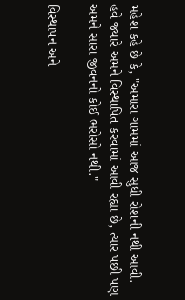મહેશ કહે છે કે, "અમારા ગામમાં આજ સુધી રોશની નથી આવી. હવે જ્યારે અમને વિસ્થાપિત કરવામાં આવી રહ્યા છે, ત્યાર પછી પણ અમને સારા જીવનનો કોઈ ભરોસો નથી."

વિસ્થાપન અને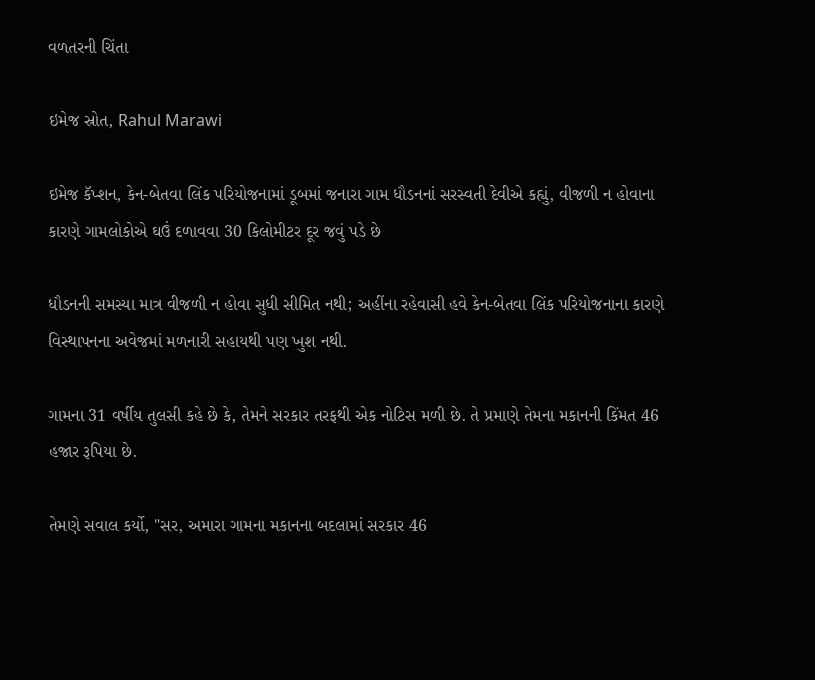વળતરની ચિંતા

ઇમેજ સ્રોત, Rahul Marawi

ઇમેજ કૅપ્શન, કેન-બેતવા લિંક પરિયોજનામાં ડૂબમાં જનારા ગામ ધૌડનનાં સરસ્વતી દેવીએ કહ્યું, વીજળી ન હોવાના કારણે ગામલોકોએ ઘઉં દળાવવા 30 કિલોમીટર દૂર જવું પડે છે

ધૌડનની સમસ્યા માત્ર વીજળી ન હોવા સુધી સીમિત નથી; અહીંના રહેવાસી હવે કેન-બેતવા લિંક પરિયોજનાના કારણે વિસ્થાપનના અવેજમાં મળનારી સહાયથી પણ ખુશ નથી.

ગામના 31 વર્ષીય તુલસી કહે છે કે, તેમને સરકાર તરફથી એક નોટિસ મળી છે. તે પ્રમાણે તેમના મકાનની કિંમત 46 હજાર રૂપિયા છે.

તેમણે સવાલ કર્યો, "સર, અમારા ગામના મકાનના બદલામાં સરકાર 46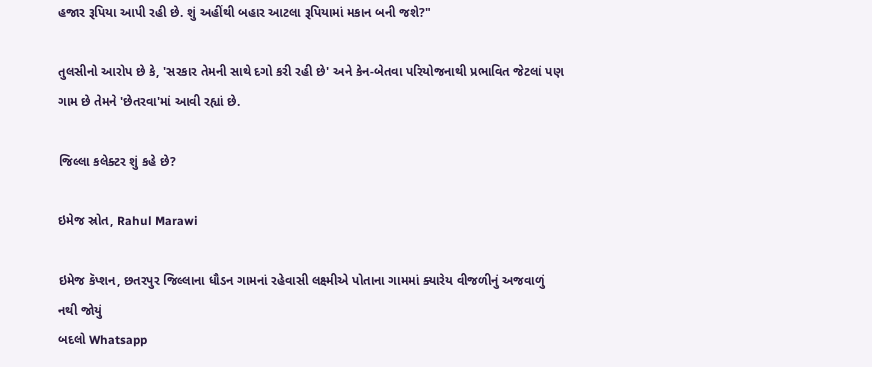હજાર રૂપિયા આપી રહી છે. શું અહીંથી બહાર આટલા રૂપિયામાં મકાન બની જશે?"

તુલસીનો આરોપ છે કે, 'સરકાર તેમની સાથે દગો કરી રહી છે' અને કેન-બેતવા પરિયોજનાથી પ્રભાવિત જેટલાં પણ ગામ છે તેમને 'છેતરવા'માં આવી રહ્યાં છે.

જિલ્લા કલેક્ટર શું કહે છે?

ઇમેજ સ્રોત, Rahul Marawi

ઇમેજ કૅપ્શન, છતરપુર જિલ્લાના ધૌડન ગામનાં રહેવાસી લક્ષ્મીએ પોતાના ગામમાં ક્યારેય વીજળીનું અજવાળું નથી જોયું
બદલો Whatsapp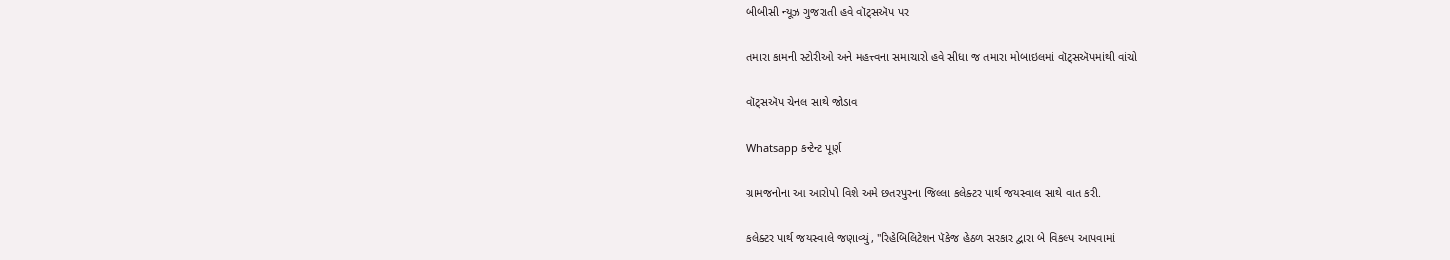બીબીસી ન્યૂઝ ગુજરાતી હવે વૉટ્સઍપ પર

તમારા કામની સ્ટોરીઓ અને મહત્ત્વના સમાચારો હવે સીધા જ તમારા મોબાઇલમાં વૉટ્સઍપમાંથી વાંચો

વૉટ્સઍપ ચેનલ સાથે જોડાવ

Whatsapp કન્ટેન્ટ પૂર્ણ

ગ્રામજનોના આ આરોપો વિશે અમે છતરપુરના જિલ્લા કલેક્ટર પાર્થ જયસ્વાલ સાથે વાત કરી.

કલેક્ટર પાર્થ જયસ્વાલે જણાવ્યું, "રિહેબિલિટેશન પૅકેજ હેઠળ સરકાર દ્વારા બે વિકલ્પ આપવામાં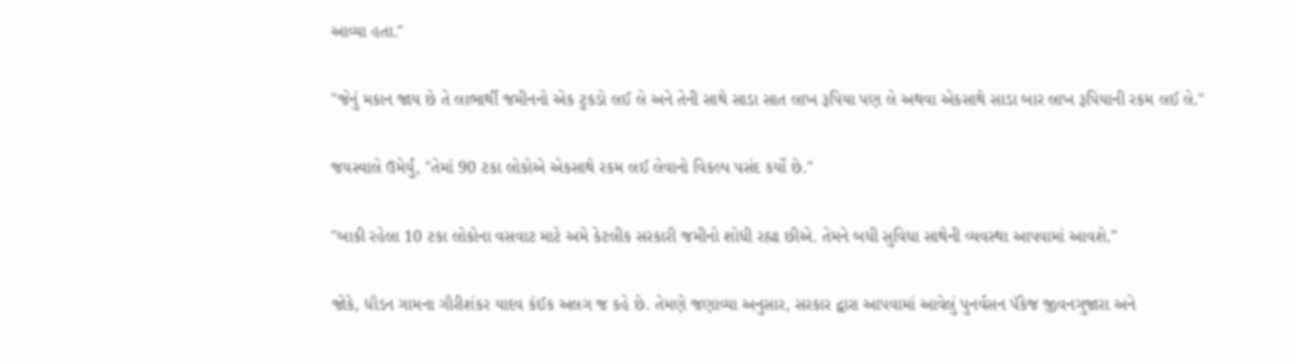આવ્યા હતા."

"જેનું મકાન જાય છે તે લાભાર્થી જમીનનો એક ટુકડો લઈ લે અને તેની સાથે સાડા સાત લાખ રૂપિયા પણ લે અથવા એકસાથે સાડા બાર લાખ રૂપિયાની રકમ લઈ લે."

જયસ્વાલે ઉમેર્યું, "તેમાં 90 ટકા લોકોએ એકસાથે રકમ લઈ લેવાનો વિકલ્પ પસંદ કર્યો છે."

"બાકી રહેલા 10 ટકા લોકોના વસવાટ માટે અમે કેટલીક સરકારી જમીનો શોધી રહ્યા છીએ. તેમને બધી સુવિધા સાથેની વ્યવસ્થા આપવામાં આવશે."

જોકે, ધૌડન ગામના ગૌરીશંકર યાદવ કંઈક અલગ જ કહે છે. તેમણે જણાવ્યા અનુસાર, સરકાર દ્વારા આપવામાં આવેલું પુનર્વસન પૅકેજ જીવનગુજારા અને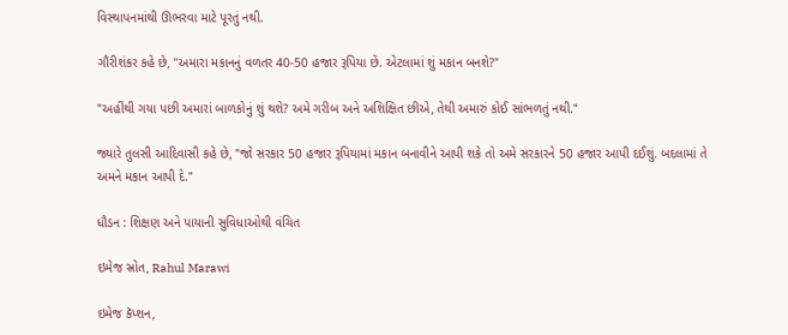વિસ્થાપનમાંથી ઊભરવા માટે પૂરતું નથી.

ગૌરીશંકર કહે છે, "અમારા મકાનનું વળતર 40-50 હજાર રૂપિયા છે. એટલામાં શું મકાન બનશે?"

"અહીંથી ગયા પછી અમારાં બાળકોનું શું થશે? અમે ગરીબ અને અશિક્ષિત છીએ, તેથી અમારું કોઈ સાંભળતું નથી."

જ્યારે તુલસી આદિવાસી કહે છે, "જો સરકાર 50 હજાર રૂપિયામાં મકાન બનાવીને આપી શકે તો અમે સરકારને 50 હજાર આપી દઈશું. બદલામાં તે અમને મકાન આપી દે."

ધૌડન : શિક્ષણ અને પાયાની સુવિધાઓથી વંચિત

ઇમેજ સ્રોત, Rahul Marawi

ઇમેજ કૅપ્શન,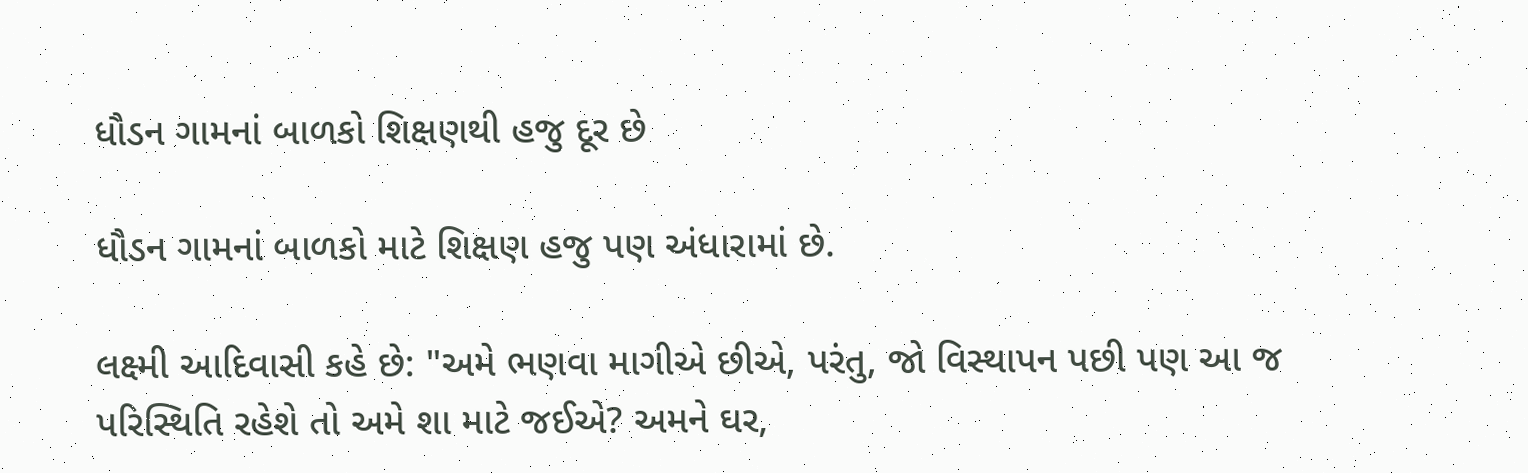ધૌડન ગામનાં બાળકો શિક્ષણથી હજુ દૂર છે

ધૌડન ગામનાં બાળકો માટે શિક્ષણ હજુ પણ અંધારામાં છે.

લક્ષ્મી આદિવાસી કહે છે: "અમે ભણવા માગીએ છીએ, પરંતુ, જો વિસ્થાપન પછી પણ આ જ પરિસ્થિતિ રહેશે તો અમે શા માટે જઈએ? અમને ઘર,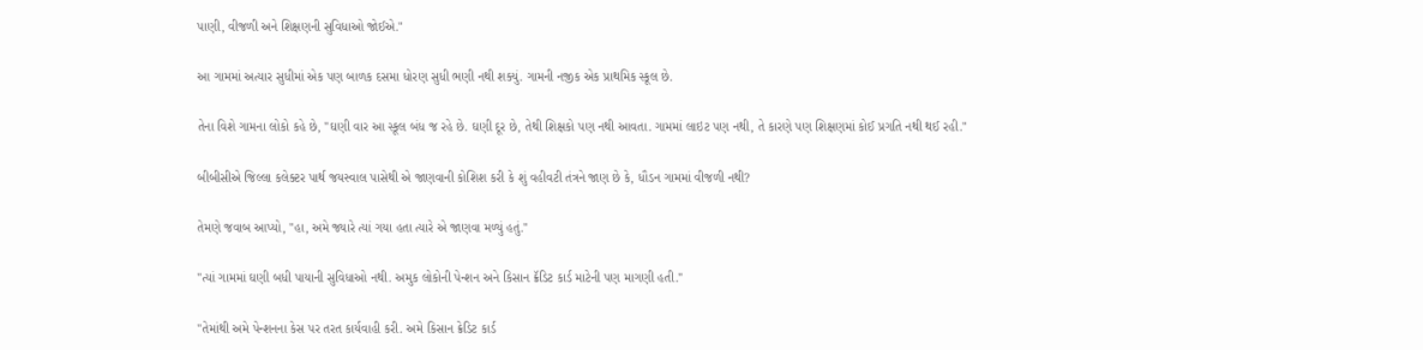પાણી, વીજળી અને શિક્ષણની સુવિધાઓ જોઈએ."

આ ગામમાં અત્યાર સુધીમાં એક પણ બાળક દસમા ધોરણ સુધી ભણી નથી શક્યું. ગામની નજીક એક પ્રાથમિક સ્કૂલ છે.

તેના વિશે ગામના લોકો કહે છે, "ઘણી વાર આ સ્કૂલ બંધ જ રહે છે. ઘણી દૂર છે, તેથી શિક્ષકો પણ નથી આવતા. ગામમાં લાઇટ પણ નથી, તે કારણે પણ શિક્ષણમાં કોઈ પ્રગતિ નથી થઈ રહી."

બીબીસીએ જિલ્લા કલેક્ટર પાર્થ જયસ્વાલ પાસેથી એ જાણવાની કોશિશ કરી કે શું વહીવટી તંત્રને જાણ છે કે, ધૌડન ગામમાં વીજળી નથી?

તેમણે જવાબ આપ્યો, "હા, અમે જ્યારે ત્યાં ગયા હતા ત્યારે એ જાણવા મળ્યું હતું."

"ત્યાં ગામમાં ઘણી બધી પાયાની સુવિધાઓ નથી. અમુક લોકોની પેન્શન અને કિસાન ક્રૅડિટ કાર્ડ માટેની પણ માગણી હતી."

"તેમાંથી અમે પેન્શનના કેસ પર તરત કાર્યવાહી કરી. અમે કિસાન ક્રેડિટ કાર્ડ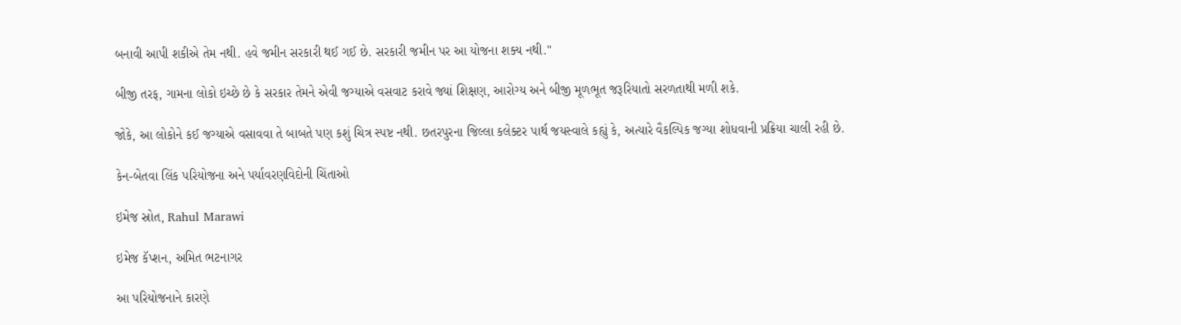બનાવી આપી શકીએ તેમ નથી. હવે જમીન સરકારી થઈ ગઈ છે. સરકારી જમીન પર આ યોજના શક્ય નથી."

બીજી તરફ, ગામના લોકો ઇચ્છે છે કે સરકાર તેમને એવી જગ્યાએ વસવાટ કરાવે જ્યાં શિક્ષણ, આરોગ્ય અને બીજી મૂળભૂત જરૂરિયાતો સરળતાથી મળી શકે.

જોકે, આ લોકોને કઈ જગ્યાએ વસાવવા તે બાબતે પણ કશું ચિત્ર સ્પષ્ટ નથી. છતરપુરના જિલ્લા કલેક્ટર પાર્થ જયસ્વાલે કહ્યું કે, અત્યારે વૈકલ્પિક જગ્યા શોધવાની પ્રક્રિયા ચાલી રહી છે.

કેન-બેતવા લિંક પરિયોજના અને પર્યાવરણવિદોની ચિંતાઓ

ઇમેજ સ્રોત, Rahul Marawi

ઇમેજ કૅપ્શન, અમિત ભટનાગર

આ પરિયોજનાને કારણે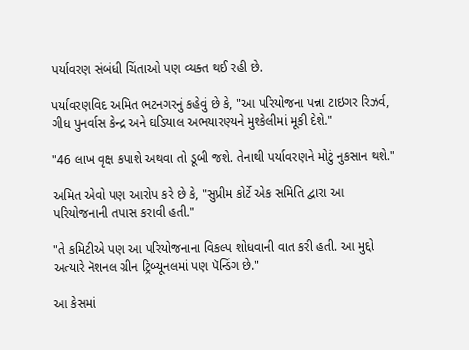પર્યાવરણ સંબંધી ચિંતાઓ પણ વ્યક્ત થઈ રહી છે.

પર્યાવરણવિદ અમિત ભટનગરનું કહેવું છે કે, "આ પરિયોજના પન્ના ટાઇગર રિઝર્વ, ગીધ પુનર્વાસ કેન્દ્ર અને ઘડિયાલ અભયારણ્યને મુશ્કેલીમાં મૂકી દેશે."

"46 લાખ વૃક્ષ કપાશે અથવા તો ડૂબી જશે. તેનાથી પર્યાવરણને મોટું નુકસાન થશે."

અમિત એવો પણ આરોપ કરે છે કે, "સુપ્રીમ કોર્ટે એક સમિતિ દ્વારા આ પરિયોજનાની તપાસ કરાવી હતી."

"તે કમિટીએ પણ આ પરિયોજનાના વિકલ્પ શોધવાની વાત કરી હતી. આ મુદ્દો અત્યારે નૅશનલ ગ્રીન ટ્રિબ્યૂનલમાં પણ પૅન્ડિંગ છે."

આ કેસમાં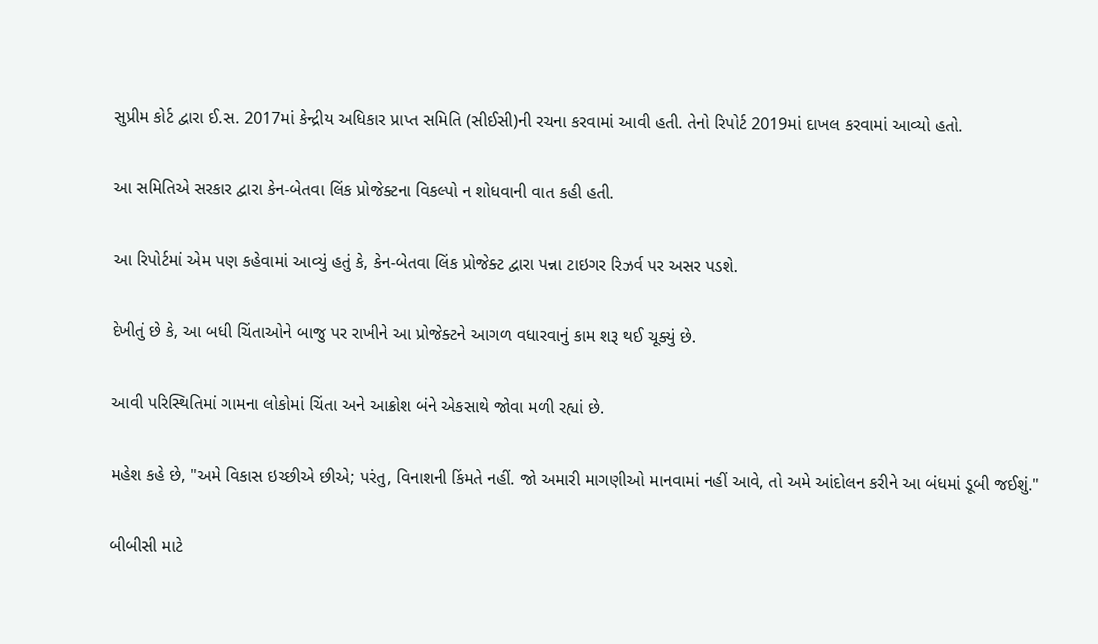સુપ્રીમ કોર્ટ દ્વારા ઈ.સ. 2017માં કેન્દ્રીય અધિકાર પ્રાપ્ત સમિતિ (સીઈસી)ની રચના કરવામાં આવી હતી. તેનો રિપોર્ટ 2019માં દાખલ કરવામાં આવ્યો હતો.

આ સમિતિએ સરકાર દ્વારા કેન-બેતવા લિંક પ્રોજેક્ટના વિકલ્પો ન શોધવાની વાત કહી હતી.

આ રિપોર્ટમાં એમ પણ કહેવામાં આવ્યું હતું કે, કેન-બેતવા લિંક પ્રોજેક્ટ દ્વારા પન્ના ટાઇગર રિઝર્વ પર અસર પડશે.

દેખીતું છે કે, આ બધી ચિંતાઓને બાજુ પર રાખીને આ પ્રોજેક્ટને આગળ વધારવાનું કામ શરૂ થઈ ચૂક્યું છે.

આવી પરિસ્થિતિમાં ગામના લોકોમાં ચિંતા અને આક્રોશ બંને એકસાથે જોવા મળી રહ્યાં છે.

મહેશ કહે છે, "અમે વિકાસ ઇચ્છીએ છીએ; પરંતુ, વિનાશની કિંમતે નહીં. જો અમારી માગણીઓ માનવામાં નહીં આવે, તો અમે આંદોલન કરીને આ બંધમાં ડૂબી જઈશું."

બીબીસી માટે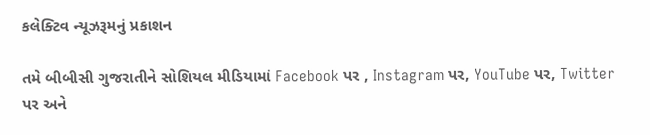કલેક્ટિવ ન્યૂઝરૂમનું પ્રકાશન

તમે બીબીસી ગુજરાતીને સોશિયલ મીડિયામાં Facebook પર , Instagram પર, YouTube પર, Twitter પર અને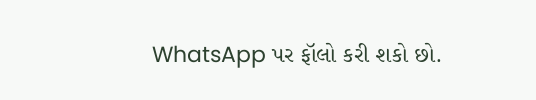WhatsApp પર ફૉલો કરી શકો છો.